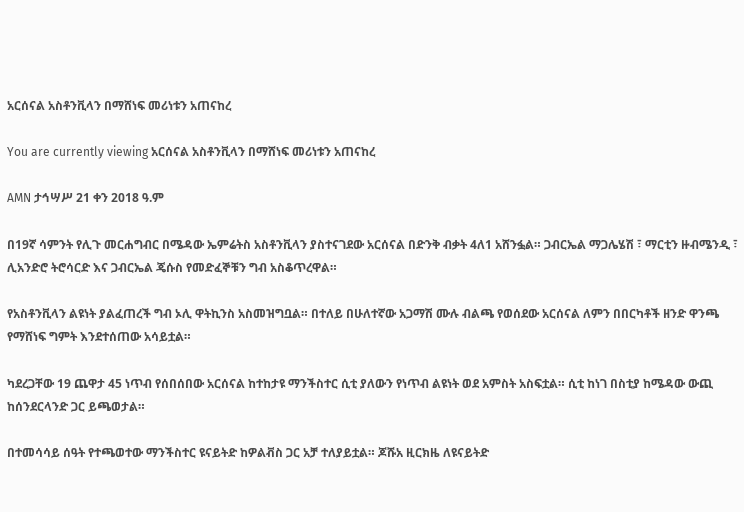አርሰናል አስቶንቪላን በማሸነፍ መሪነቱን አጠናከረ

You are currently viewing አርሰናል አስቶንቪላን በማሸነፍ መሪነቱን አጠናከረ

AMN ታኅሣሥ 21 ቀን 2018 ዓ.ም

በ19ኛ ሳምንት የሊጉ መርሐግብር በሜዳው ኤምሬትስ አስቶንቪላን ያስተናገደው አርሰናል በድንቅ ብቃት 4ለ1 አሸንፏል። ጋብርኤል ማጋሌሄሽ ፣ ማርቲን ዙብሜንዲ ፣ ሊአንድሮ ትሮሳርድ እና ጋብርኤል ጄሱስ የመድፈኞቹን ግብ አስቆጥረዋል።

የአስቶንቪላን ልዩነት ያልፈጠረች ግብ ኦሊ ዋትኪንስ አስመዝግቧል። በተለይ በሁለተኛው አጋማሽ ሙሉ ብልጫ የወሰደው አርሰናል ለምን በበርካቶች ዘንድ ዋንጫ የማሸነፍ ግምት እንደተሰጠው አሳይቷል።

ካደረጋቸው 19 ጨዋታ 45 ነጥብ የሰበሰበው አርሰናል ከተከታዩ ማንችስተር ሲቲ ያለውን የነጥብ ልዩነት ወደ አምስት አስፍቷል። ሲቲ ከነገ በስቲያ ከሜዳው ውጪ ከሰንደርላንድ ጋር ይጫወታል።

በተመሳሳይ ሰዓት የተጫወተው ማንችስተር ዩናይትድ ከዎልቭስ ጋር አቻ ተለያይቷል። ጆሹአ ዚርክዜ ለዩናይትድ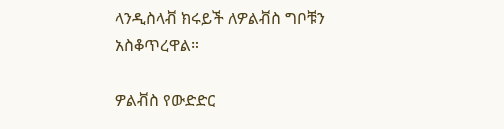ላንዲስላቭ ክሩይች ለዎልቭስ ግቦቹን አስቆጥረዋል።

ዎልቭስ የውድድር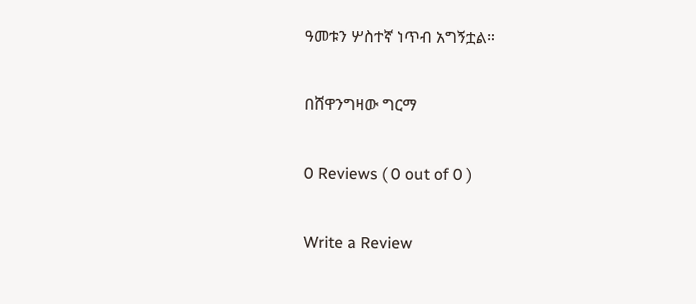ዓመቱን ሦስተኛ ነጥብ አግኝቷል።

በሸዋንግዛው ግርማ

0 Reviews ( 0 out of 0 )

Write a Review